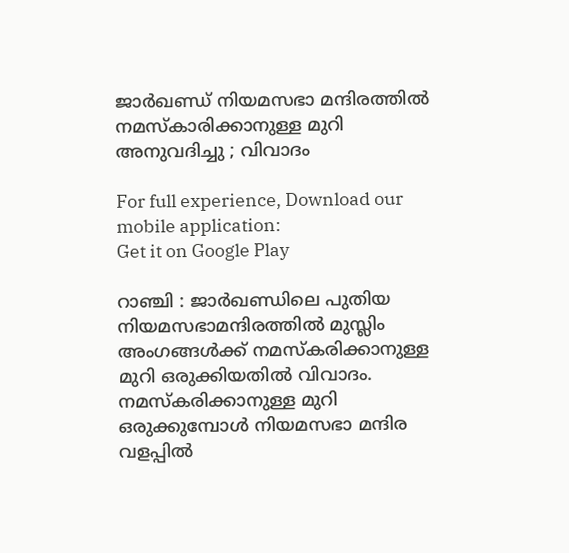ജാര്‍ഖണ്ഡ് നിയമസഭാ മന്ദിരത്തില്‍ നമസ്‌കാരിക്കാനുള്ള മുറി അനുവദിച്ചു ; വിവാദം

For full experience, Download our mobile application:
Get it on Google Play

റാഞ്ചി : ജാര്‍ഖണ്ഡിലെ പുതിയ നിയമസഭാമന്ദിരത്തില്‍ മുസ്ലിം അംഗങ്ങള്‍ക്ക് നമസ്‌കരിക്കാനുള്ള മുറി ഒരുക്കിയതില്‍ വിവാദം. നമസ്‌കരിക്കാനുള്ള മുറി ഒരുക്കുമ്പോള്‍ നിയമസഭാ മന്ദിര വളപ്പില്‍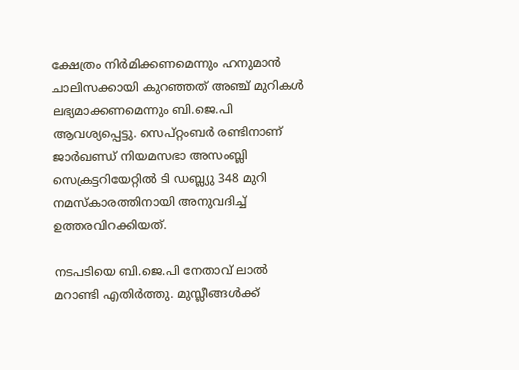ക്ഷേത്രം നിര്‍മിക്കണമെന്നും ഹനുമാന്‍ ചാലിസക്കായി കുറഞ്ഞത് അഞ്ച് മുറികള്‍ ലഭ്യമാക്കണമെന്നും ബി.ജെ.പി ആവശ്യപ്പെട്ടു. സെപ്റ്റംബര്‍ രണ്ടിനാണ് ജാര്‍ഖണ്ഡ് നിയമസഭാ അസംബ്ലി സെക്രട്ടറിയേറ്റില്‍ ടി ഡബ്ല്യു 348 മുറി നമസ്‌കാരത്തിനായി അനുവദിച്ച് ഉത്തരവിറക്കിയത്.

നടപടിയെ ബി.ജെ.പി നേതാവ് ലാല്‍ മറാണ്ടി എതിര്‍ത്തു. മുസ്ലീങ്ങള്‍ക്ക്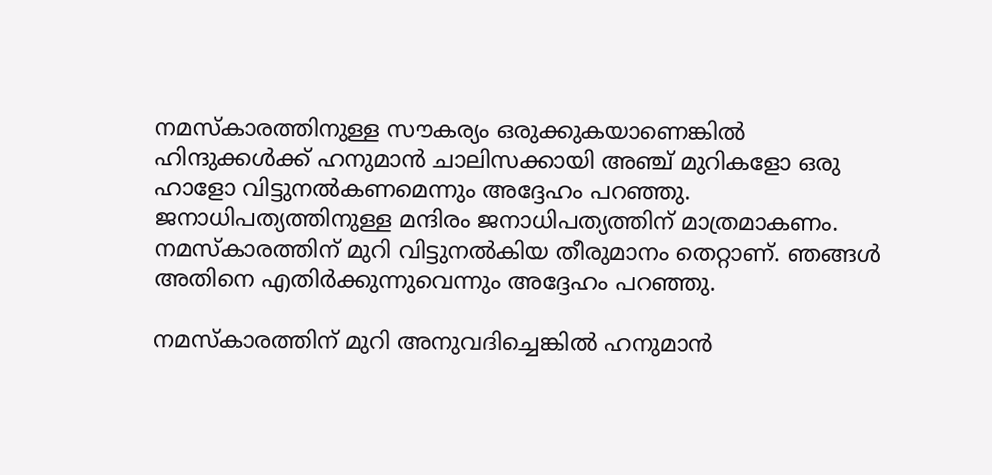നമസ്‌കാരത്തിനുള്ള സൗകര്യം ഒരുക്കുകയാണെങ്കില്‍ ഹിന്ദുക്കള്‍ക്ക് ഹനുമാന്‍ ചാലിസക്കായി അഞ്ച് മുറികളോ ഒരു ഹാളോ വിട്ടുനല്‍കണമെന്നും അദ്ദേഹം പറഞ്ഞു. ജനാധിപത്യത്തിനുള്ള മന്ദിരം ജനാധിപത്യത്തിന് മാത്രമാകണം. നമസ്‌കാരത്തിന് മുറി വിട്ടുനല്‍കിയ തീരുമാനം തെറ്റാണ്. ഞങ്ങള്‍ അതിനെ എതിര്‍ക്കുന്നുവെന്നും അദ്ദേഹം പറഞ്ഞു.

നമസ്‌കാരത്തിന് മുറി അനുവദിച്ചെങ്കില്‍ ഹനുമാന്‍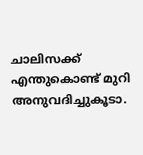ചാലിസക്ക് എന്തുകൊണ്ട് മുറി അനുവദിച്ചുകൂടാ.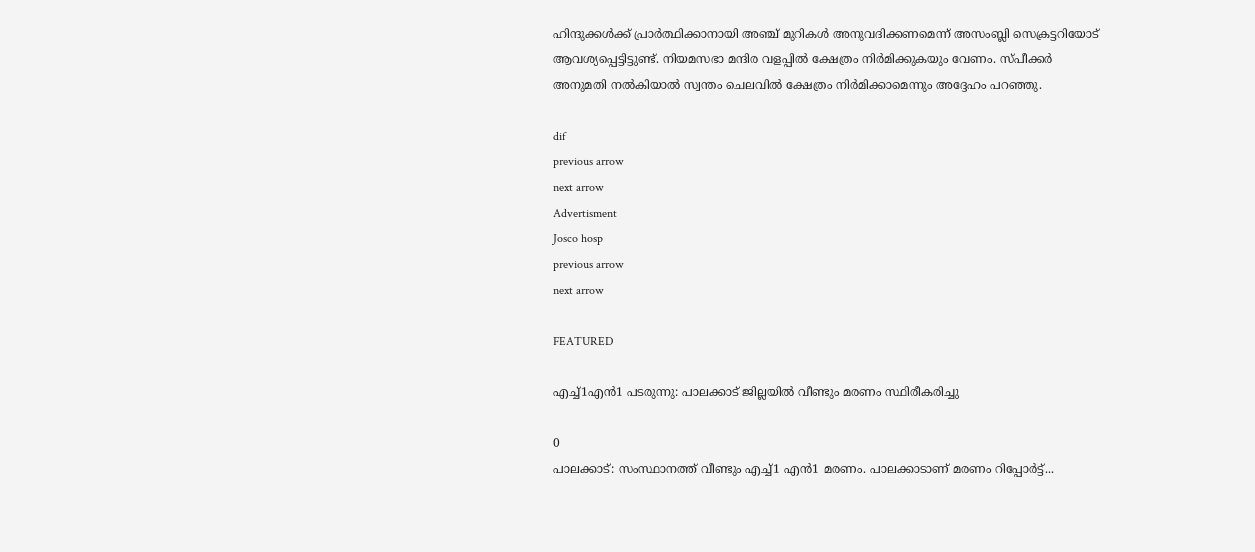ഹിന്ദുക്കള്‍ക്ക് പ്രാര്‍ത്ഥിക്കാനായി അഞ്ച് മുറികള്‍ അനുവദിക്കണമെന്ന് അസംബ്ലി സെക്രട്ടറിയോട് ആവശ്യപ്പെട്ടിട്ടുണ്ട്. നിയമസഭാ മന്ദിര വളപ്പില്‍ ക്ഷേത്രം നിര്‍മിക്കുകയും വേണം. സ്പീക്കര്‍ അനുമതി നല്‍കിയാല്‍ സ്വന്തം ചെലവില്‍ ക്ഷേത്രം നിര്‍മിക്കാമെന്നും അദ്ദേഹം പറഞ്ഞു.

dif
previous arrow
next arrow
Advertisment
Josco hosp
previous arrow
next arrow

FEATURED

എച്ച്1എൻ1 പടരുന്നു: പാലക്കാട് ജില്ലയിൽ വീണ്ടും മരണം സ്ഥിരീകരിച്ചു

0
പാലക്കാട്: സംസ്ഥാനത്ത് വീണ്ടും എച്ച്1 എന്‍1 മരണം. പാലക്കാടാണ് മരണം റിപ്പോര്‍ട്ട്...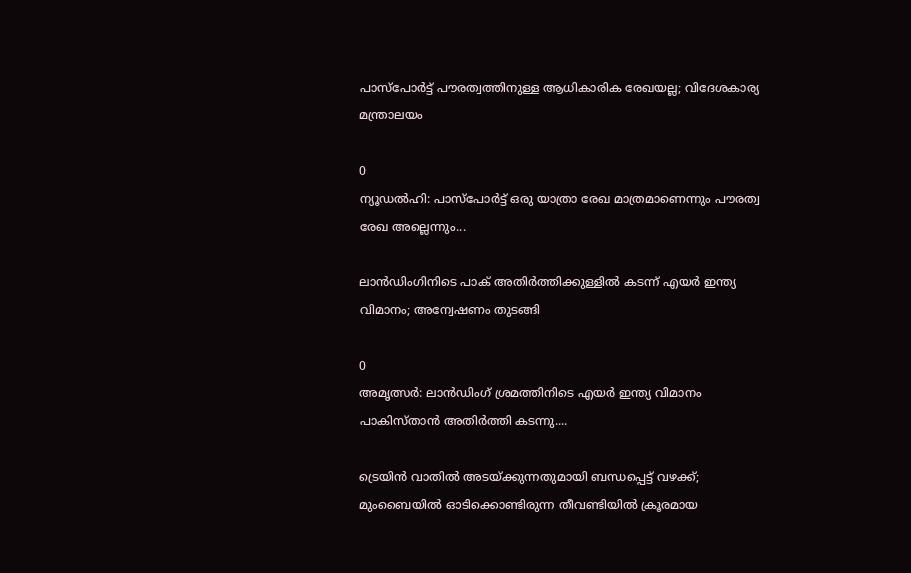പാസ്‌പോർട്ട് പൗരത്വത്തിനുള്ള ആധികാരിക രേഖയല്ല; വിദേശകാര്യ മന്ത്രാലയം

0
ന്യൂഡല്‍ഹി: പാസ്‌പോർട്ട് ഒരു യാത്രാ രേഖ മാത്രമാണെന്നും പൗരത്വ രേഖ അല്ലെന്നും...

ലാൻഡിംഗിനിടെ പാക് അതിർത്തിക്കുള്ളിൽ കടന്ന് എയർ ഇന്ത്യ വിമാനം; അന്വേഷണം തുടങ്ങി

0
അമൃത്സർ: ലാൻഡിംഗ് ശ്രമത്തിനിടെ എയർ ഇന്ത്യ വിമാനം പാകിസ്താൻ അതിർത്തി കടന്നു....

ട്രെയിൻ വാതിൽ അടയ്ക്കുന്നതുമായി ബന്ധപ്പെട്ട് വഴക്ക്; മുംബൈയിൽ ഓടിക്കൊണ്ടിരുന്ന തീവണ്ടിയിൽ ക്രൂരമായ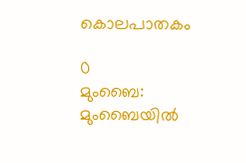കൊലപാതകം

0
മുംബൈ: മുംബൈയില്‍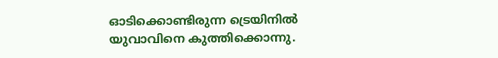ഓടിക്കൊണ്ടിരുന്ന ട്രെയിനില്‍ യുവാവിനെ കുത്തിക്കൊന്നു.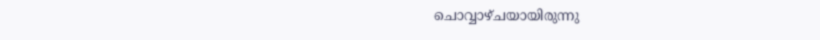ചൊവ്വാഴ്ചയായിരുന്നു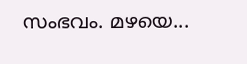സംഭവം. മഴയെ...